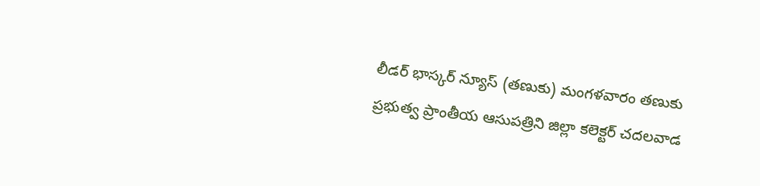లీడర్ భాస్కర్ న్యూస్ (తణుకు) మంగళవారం తణుకు ప్రభుత్వ ప్రాంతీయ ఆసుపత్రిని జిల్లా కలెక్టర్ చదలవాడ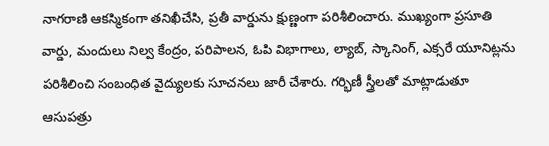నాగరాణి ఆకస్మికంగా తనిఖీచేసి, ప్రతీ వార్డును క్షుణ్ణంగా పరిశీలించారు. ముఖ్యంగా ప్రసూతి వార్డు, మందులు నిల్వ కేంద్రం, పరిపాలన, ఓపి విభాగాలు, ల్యాబ్, స్కానింగ్, ఎక్సరే యూనిట్లను పరిశీలించి సంబంధిత వైద్యులకు సూచనలు జారీ చేశారు. గర్భిణీ స్త్రీలతో మాట్లాడుతూ ఆసుపత్రు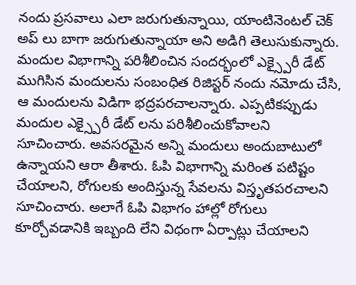నందు ప్రసవాలు ఎలా జరుగుతున్నాయి, యాంటినెంటల్ చెక్ అప్ లు బాగా జరుగుతున్నాయా అని అడిగి తెలుసుకున్నారు. మందుల విభాగాన్ని పరిశీలించిన సందర్భంలో ఎక్స్పైరీ డేట్ ముగిసిన మందులను సంబంధిత రిజిస్టర్ నందు నమోదు చేసి, ఆ మందులను విడిగా భద్రపరచాలన్నారు. ఎప్పటికప్పుడు మందుల ఎక్స్పైరీ డేట్ లను పరిశీలించుకోవాలని సూచించారు. అవసరమైన అన్ని మందులు అందుబాటులో ఉన్నాయని ఆరా తీశారు. ఓపి విభాగాన్ని మరింత పటిష్టం చేయాలని, రోగులకు అందిస్తున్న సేవలను విస్తృతపరచాలని సూచించారు. అలాగే ఓపి విభాగం హాల్లో రోగులు కూర్చోవడానికి ఇబ్బంది లేని విధంగా ఏర్పాట్లు చేయాలని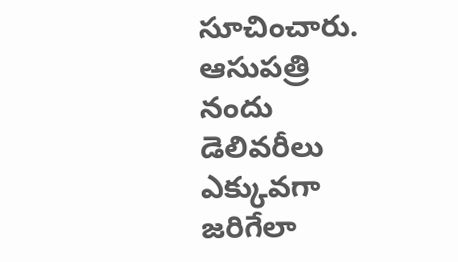సూచించారు. ఆసుపత్రి నందు డెలివరీలు ఎక్కువగా జరిగేలా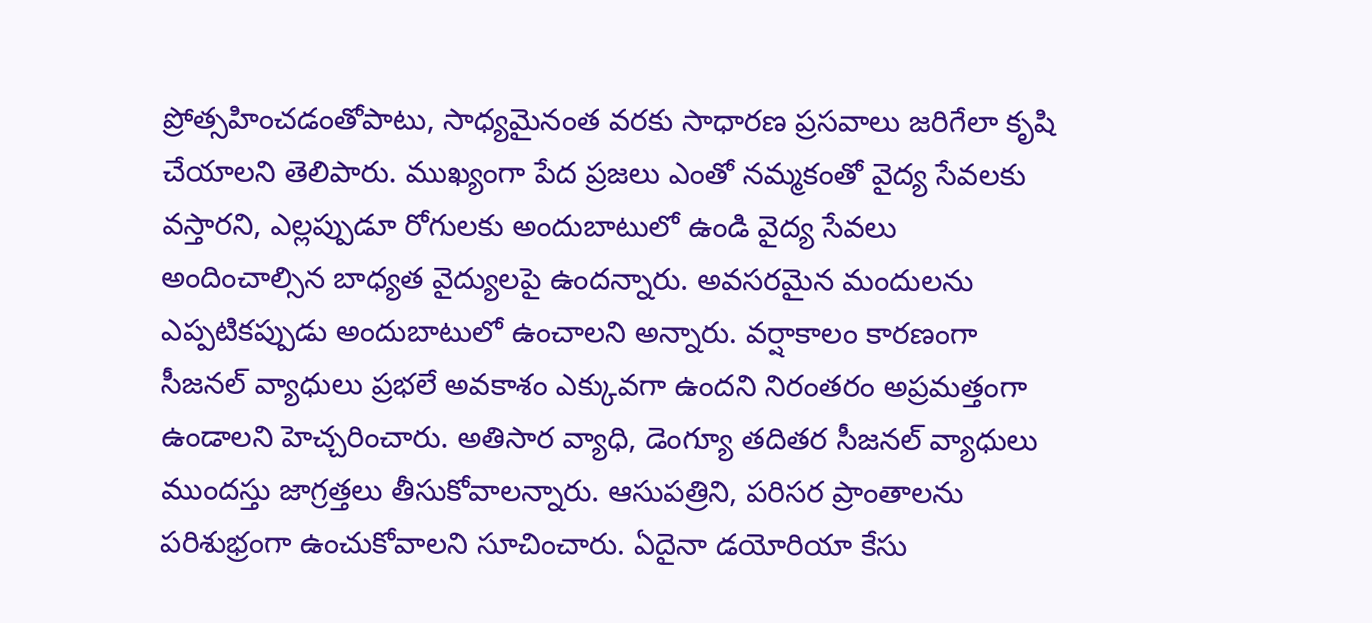ప్రోత్సహించడంతోపాటు, సాధ్యమైనంత వరకు సాధారణ ప్రసవాలు జరిగేలా కృషి చేయాలని తెలిపారు. ముఖ్యంగా పేద ప్రజలు ఎంతో నమ్మకంతో వైద్య సేవలకు వస్తారని, ఎల్లప్పుడూ రోగులకు అందుబాటులో ఉండి వైద్య సేవలు అందించాల్సిన బాధ్యత వైద్యులపై ఉందన్నారు. అవసరమైన మందులను ఎప్పటికప్పుడు అందుబాటులో ఉంచాలని అన్నారు. వర్షాకాలం కారణంగా సీజనల్ వ్యాధులు ప్రభలే అవకాశం ఎక్కువగా ఉందని నిరంతరం అప్రమత్తంగా ఉండాలని హెచ్చరించారు. అతిసార వ్యాధి, డెంగ్యూ తదితర సీజనల్ వ్యాధులు ముందస్తు జాగ్రత్తలు తీసుకోవాలన్నారు. ఆసుపత్రిని, పరిసర ప్రాంతాలను పరిశుభ్రంగా ఉంచుకోవాలని సూచించారు. ఏదైనా డయోరియా కేసు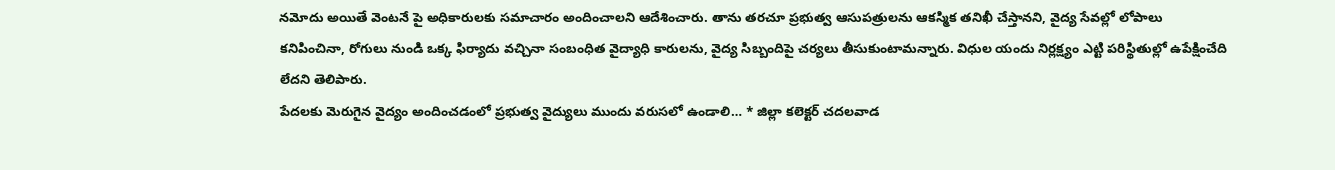నమోదు అయితే వెంటనే పై అధికారులకు సమాచారం అందించాలని ఆదేశించారు. తాను తరచూ ప్రభుత్వ ఆసుపత్రులను ఆకస్మిక తనిఖీ చేస్తానని, వైద్య సేవల్లో లోపాలు కనిపించినా, రోగులు నుండి ఒక్క ఫిర్యాదు వచ్చినా సంబంధిత వైద్యాధి కారులను, వైద్య సిబ్బందిపై చర్యలు తీసుకుంటామన్నారు. విధుల యందు నిర్లక్ష్యం ఎట్టి పరిస్థితుల్లో ఉపేక్షించేది లేదని తెలిపారు.
పేదలకు మెరుగైన వైద్యం అందించడంలో ప్రభుత్వ వైద్యులు ముందు వరుసలో ఉండాలి… * జిల్లా కలెక్టర్ చదలవాడ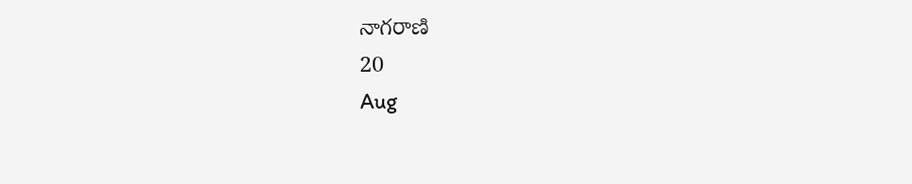నాగరాణి
20
Aug